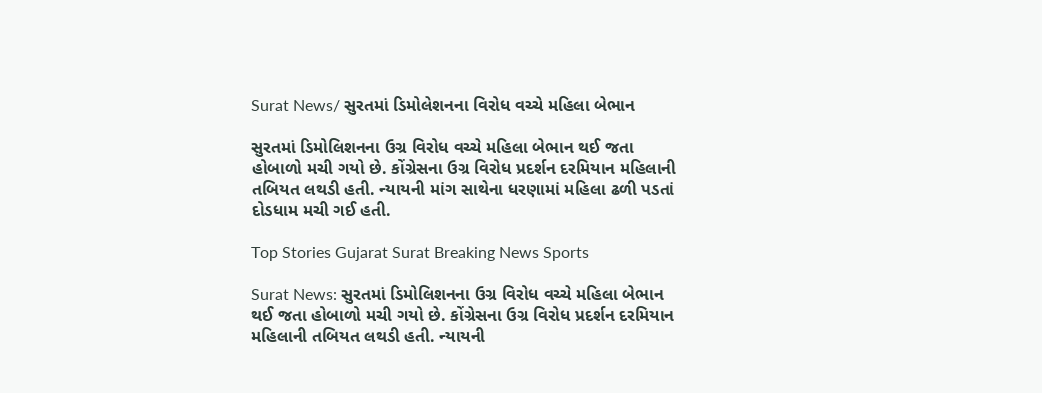Surat News/ સુરતમાં ડિમોલેશનના વિરોધ વચ્ચે મહિલા બેભાન

સુરતમાં ડિમોલિશનના ઉગ્ર વિરોધ વચ્ચે મહિલા બેભાન થઈ જતા હોબાળો મચી ગયો છે. કોંગ્રેસના ઉગ્ર વિરોધ પ્રદર્શન દરમિયાન મહિલાની તબિયત લથડી હતી. ન્યાયની માંગ સાથેના ધરણામાં મહિલા ઢળી પડતાં દોડધામ મચી ગઈ હતી.

Top Stories Gujarat Surat Breaking News Sports

Surat News: સુરતમાં ડિમોલિશનના ઉગ્ર વિરોધ વચ્ચે મહિલા બેભાન થઈ જતા હોબાળો મચી ગયો છે. કોંગ્રેસના ઉગ્ર વિરોધ પ્રદર્શન દરમિયાન મહિલાની તબિયત લથડી હતી. ન્યાયની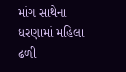માંગ સાથેના ધરણામાં મહિલા ઢળી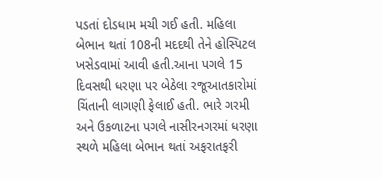પડતાં દોડધામ મચી ગઈ હતી. મહિલા બેભાન થતાં 108ની મદદથી તેને હોસ્પિટલ ખસેડવામાં આવી હતી.આના પગલે 15 દિવસથી ધરણા પર બેઠેલા રજૂઆતકારોમાં ચિંતાની લાગણી ફેલાઈ હતી. ભારે ગરમી અને ઉકળાટના પગલે નાસીરનગરમાં ધરણા સ્થળે મહિલા બેભાન થતાં અફરાતફરી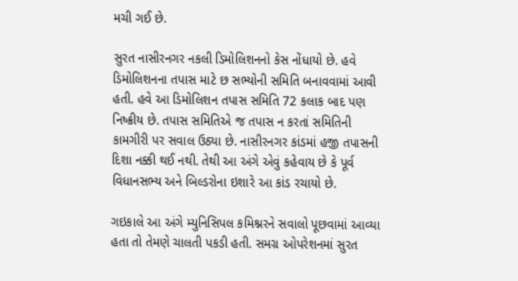મચી ગઈ છે.

સુરત નાસીરનગર નકલી ડિમોલિશનનો કેસ નોંધાયો છે. હવે ડિમોલિશનના તપાસ માટે છ સભ્યોની સમિતિ બનાવવામાં આવી હતી. હવે આ ડિમોલિશન તપાસ સમિતિ 72 કલાક બાદ પણ નિષ્ક્રીય છે. તપાસ સમિતિએ જ તપાસ ન કરતાં સમિતિની કામગીરી પર સવાલ ઉઠ્યા છે. નાસીરનગર કાંડમાં હજી તપાસની દિશા નક્કી થઈ નથી. તેથી આ અંગે એવું કહેવાય છે કે પૂર્વ વિધાનસભ્ય અને બિલ્ડરોના ઇશારે આ કાંડ રચાયો છે.

ગઇકાલે આ અંગે મ્યુનિસિપલ કમિશ્નરને સવાલો પૂછવામાં આવ્યા હતા તો તેમણે ચાલતી પકડી હતી. સમગ્ર ઓપરેશનમાં સુરત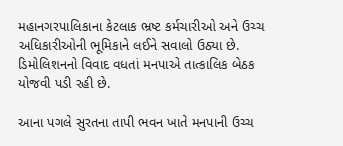મહાનગરપાલિકાના કેટલાક ભ્રષ્ટ કર્મચારીઓ અને ઉચ્ચ અધિકારીઓની ભૂમિકાને લઈને સવાલો ઉઠ્યા છે. ડિમોલિશનનો વિવાદ વધતાં મનપાએ તાત્કાલિક બેઠક યોજવી પડી રહી છે.

આના પગલે સુરતના તાપી ભવન ખાતે મનપાની ઉચ્ચ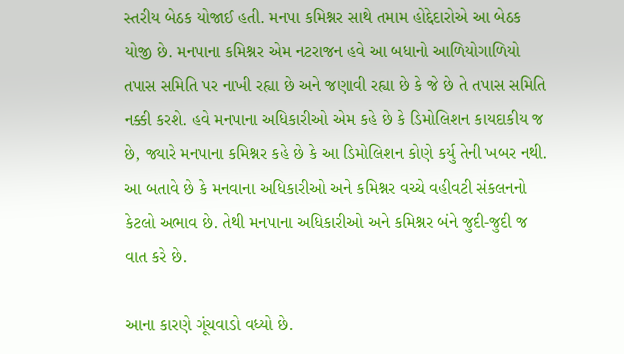સ્તરીય બેઠક યોજાઈ હતી. મનપા કમિશ્નર સાથે તમામ હોદ્દેદારોએ આ બેઠક યોજી છે. મનપાના કમિશ્નર એમ નટરાજન હવે આ બધાનો આળિયોગાળિયો તપાસ સમિતિ પર નાખી રહ્યા છે અને જણાવી રહ્યા છે કે જે છે તે તપાસ સમિતિ નક્કી કરશે. હવે મનપાના અધિકારીઓ એમ કહે છે કે ડિમોલિશન કાયદાકીય જ છે, જ્યારે મનપાના કમિશ્નર કહે છે કે આ ડિમોલિશન કોણે કર્યુ તેની ખબર નથી. આ બતાવે છે કે મનવાના અધિકારીઓ અને કમિશ્નર વચ્ચે વહીવટી સંકલનનો કેટલો અભાવ છે. તેથી મનપાના અધિકારીઓ અને કમિશ્નર બંને જુદી-જુદી જ વાત કરે છે.

આના કારણે ગૂંચવાડો વધ્યો છે.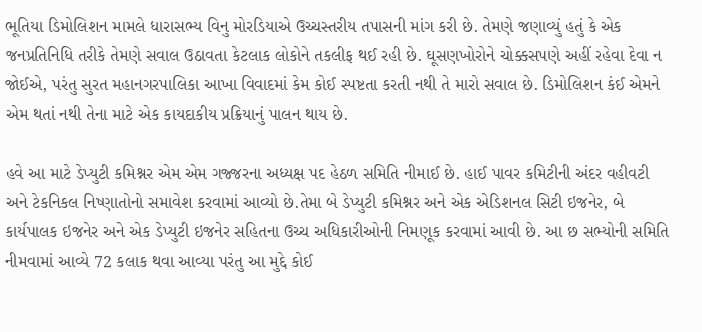ભૂતિયા ડિમોલિશન મામલે ધારાસભ્ય વિનુ મોરડિયાએ ઉચ્ચસ્તરીય તપાસની માંગ કરી છે. તેમણે જણાવ્યું હતું કે એક જનપ્રતિનિધિ તરીકે તેમણે સવાલ ઉઠાવતા કેટલાક લોકોને તકલીફ થઈ રહી છે. ઘૂસણખોરોને ચોક્કસપણે અહીં રહેવા દેવા ન જોઈએ, પરંતુ સુરત મહાનગરપાલિકા આખા વિવાદમાં કેમ કોઈ સ્પષ્ટતા કરતી નથી તે મારો સવાલ છે. ડિમોલિશન કંઈ એમને એમ થતાં નથી તેના માટે એક કાયદાકીય પ્રક્રિયાનું પાલન થાય છે.

હવે આ માટે ડેપ્યુટી કમિશ્નર એમ એમ ગજ્જરના અધ્યક્ષ પદ હેઠળ સમિતિ નીમાઈ છે. હાઈ પાવર કમિટીની અંદર વહીવટી અને ટેકનિકલ નિષ્ણાતોનો સમાવેશ કરવામાં આવ્યો છે.તેમા બે ડેપ્યુટી કમિશ્નર અને એક એડિશનલ સિટી ઇજનેર, બે કાર્યપાલક ઇજનેર અને એક ડેપ્યુટી ઇજનેર સહિતના ઉચ્ચ અધિકારીઓની નિમણૂક કરવામાં આવી છે. આ છ સભ્યોની સમિતિ નીમવામાં આવ્યે 72 કલાક થવા આવ્યા પરંતુ આ મુદ્દે કોઈ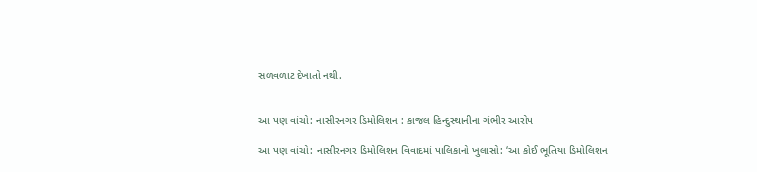સળવળાટ દેખાતો નથી.


આ પણ વાંચો: નાસીરનગર ડિમોલિશન : કાજલ હિન્દુસ્થાનીના ગંભીર આરોપ

આ પણ વાંચો: નાસીરનગર ડિમોલિશન વિવાદમાં પાલિકાનો ખુલાસો: ‘આ કોઈ ભૂતિયા ડિમોલિશન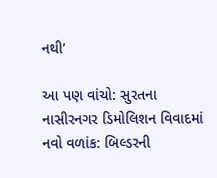નથી’

આ પણ વાંચો: સુરતના નાસીરનગર ડિમોલિશન વિવાદમાં નવો વળાંક: બિલ્ડરની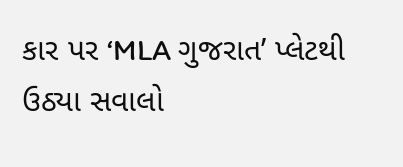કાર પર ‘MLA ગુજરાત’ પ્લેટથી ઉઠ્યા સવાલો